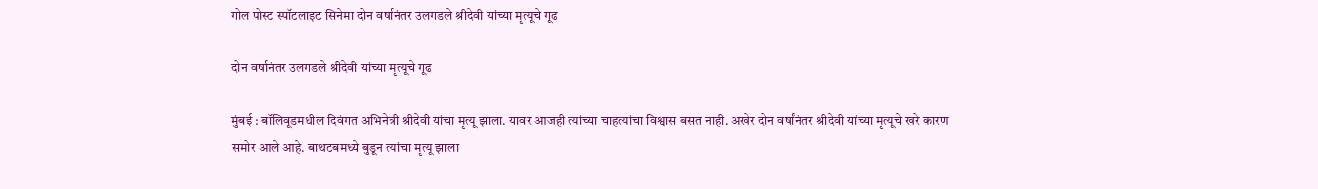गोल पोस्ट स्पॉटलाइट सिनेमा दोन वर्षानंतर उलगडले श्रीदेवी यांच्या मृत्यूचे गूढ

दोन वर्षानंतर उलगडले श्रीदेवी यांच्या मृत्यूचे गूढ

मुंबई : बॉलिवूडमधील दिवंगत अभिनेत्री श्रीदेवी यांचा मृत्यू झाला. यावर आजही त्यांच्या चाहत्यांचा विश्वास बसत नाही. अखेर दोन वर्षांनंतर श्रीदेवी यांच्या मृत्यूचे खरे कारण समोर आले आहे. बाथटबमध्ये बुडून त्यांचा मृत्यू झाला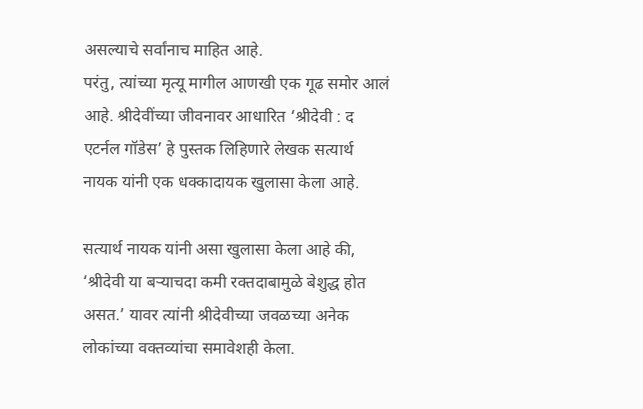असल्याचे सर्वांनाच माहित आहे.
परंतु, त्यांच्या मृत्यू मागील आणखी एक गूढ समोर आलं आहे. श्रीदेवींच्या जीवनावर आधारित ‘श्रीदेवी : द एटर्नल गॉडेस’ हे पुस्तक लिहिणारे लेखक सत्यार्थ नायक यांनी एक धक्कादायक खुलासा केला आहे.

सत्यार्थ नायक यांनी असा खुलासा केला आहे की, ‘श्रीदेवी या बर्‍याचदा कमी रक्तदाबामुळे बेशुद्ध होत असत.’ यावर त्यांनी श्रीदेवीच्या जवळच्या अनेक लोकांच्या वक्तव्यांचा समावेशही केला.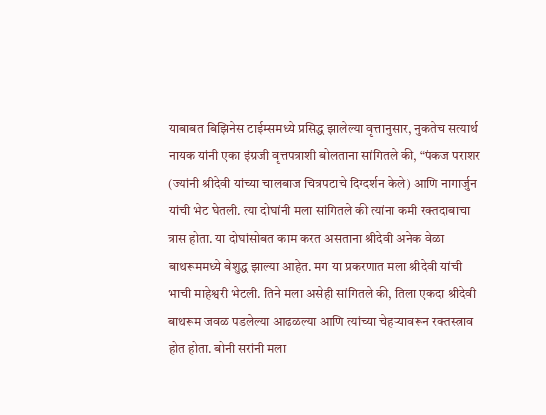याबाबत बिझिनेस टाईम्समध्ये प्रसिद्ध झालेल्या वृत्तानुसार, नुकतेच सत्यार्थ नायक यांनी एका इंग्रजी वृत्तपत्राशी बोलताना सांगितले की, “पंकज पराशर (ज्यांनी श्रीदेवी यांच्या चालबाज चित्रपटाचे दिग्दर्शन केले) आणि नागार्जुन यांची भेट घेतली. त्या दोघांनी मला सांगितले की त्यांना कमी रक्तदाबाचा त्रास होता. या दोघांसोबत काम करत असताना श्रीदेवी अनेक वेळा बाथरूममध्ये बेशुद्ध झाल्या आहेत. मग या प्रकरणात मला श्रीदेवी यांची भाची माहेश्वरी भेटली. तिने मला असेही सांगितले की, तिला एकदा श्रीदेवी बाथरूम जवळ पडलेल्या आढळल्या आणि त्यांच्या चेहऱ्यावरून रक्तस्त्राव होत होता. बोनी सरांनी मला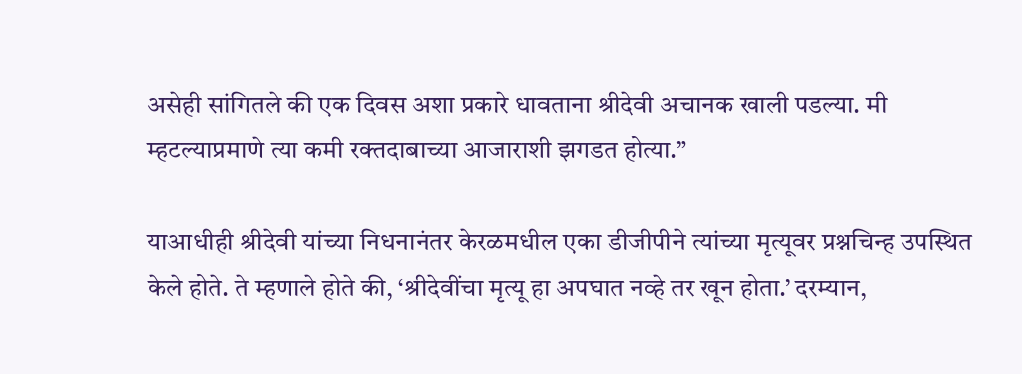असेही सांगितले की एक दिवस अशा प्रकारे धावताना श्रीदेवी अचानक खाली पडल्या. मी म्हटल्याप्रमाणे त्या कमी रक्तदाबाच्या आजाराशी झगडत होत्या.”

याआधीही श्रीदेवी यांच्या निधनानंतर केरळमधील एका डीजीपीने त्यांच्या मृत्यूवर प्रश्नचिन्ह उपस्थित केले होते. ते म्हणाले होते की, ‘श्रीदेवींचा मृत्यू हा अपघात नव्हे तर खून होता.’ दरम्यान,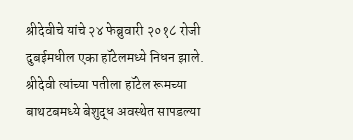श्रीदेवीचे यांचे २४ फेब्रुवारी २०१८ रोजी दुबईमधील एका हॉटेलमध्ये निधन झाले. श्रीदेवी त्यांच्या पतीला हॉटेल रूमच्या बाथटबमध्ये बेशुद्ध अवस्थेत सापडल्या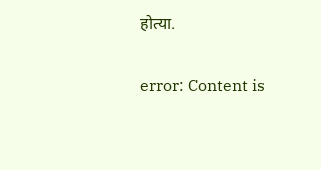होत्या.

error: Content is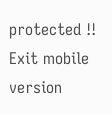protected !!
Exit mobile version